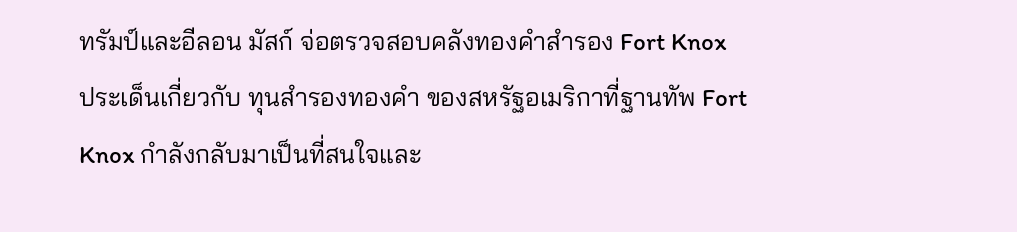ทรัมป์และอีลอน มัสก์ จ่อตรวจสอบคลังทองคำสำรอง Fort Knox
ประเด็นเกี่ยวกับ ทุนสำรองทองคำ ของสหรัฐอเมริกาที่ฐานทัพ Fort Knox กำลังกลับมาเป็นที่สนใจและ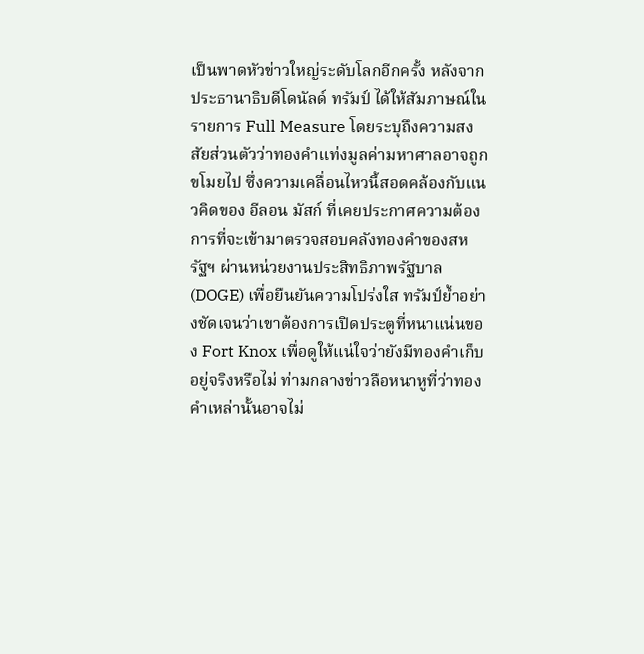เป็นพาดหัวข่าวใหญ่ระดับโลกอีกครั้ง หลังจากประธานาธิบดีโดนัลด์ ทรัมป์ ได้ให้สัมภาษณ์ในรายการ Full Measure โดยระบุถึงความสงสัยส่วนตัวว่าทองคำแท่งมูลค่ามหาศาลอาจถูกขโมยไป ซึ่งความเคลื่อนไหวนี้สอดคล้องกับแนวคิดของ อีลอน มัสก์ ที่เคยประกาศความต้องการที่จะเข้ามาตรวจสอบคลังทองคำของสหรัฐฯ ผ่านหน่วยงานประสิทธิภาพรัฐบาล (DOGE) เพื่อยืนยันความโปร่งใส ทรัมป์ย้ำอย่างชัดเจนว่าเขาต้องการเปิดประตูที่หนาแน่นของ Fort Knox เพื่อดูให้แน่ใจว่ายังมีทองคำเก็บอยู่จริงหรือไม่ ท่ามกลางข่าวลือหนาหูที่ว่าทองคำเหล่านั้นอาจไม่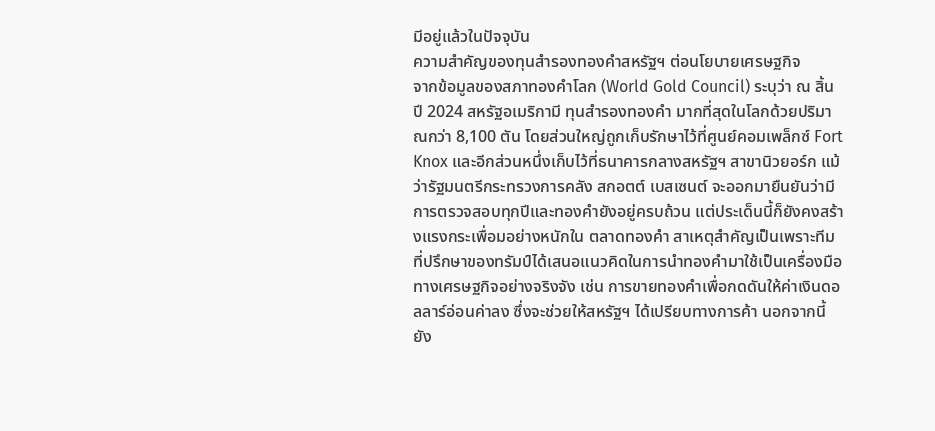มีอยู่แล้วในปัจจุบัน
ความสำคัญของทุนสำรองทองคำสหรัฐฯ ต่อนโยบายเศรษฐกิจ
จากข้อมูลของสภาทองคำโลก (World Gold Council) ระบุว่า ณ สิ้นปี 2024 สหรัฐอเมริกามี ทุนสำรองทองคำ มากที่สุดในโลกด้วยปริมาณกว่า 8,100 ตัน โดยส่วนใหญ่ถูกเก็บรักษาไว้ที่ศูนย์คอมเพล็กซ์ Fort Knox และอีกส่วนหนึ่งเก็บไว้ที่ธนาคารกลางสหรัฐฯ สาขานิวยอร์ก แม้ว่ารัฐมนตรีกระทรวงการคลัง สกอตต์ เบสเซนต์ จะออกมายืนยันว่ามีการตรวจสอบทุกปีและทองคำยังอยู่ครบถ้วน แต่ประเด็นนี้ก็ยังคงสร้างแรงกระเพื่อมอย่างหนักใน ตลาดทองคำ สาเหตุสำคัญเป็นเพราะทีมที่ปรึกษาของทรัมป์ได้เสนอแนวคิดในการนำทองคำมาใช้เป็นเครื่องมือทางเศรษฐกิจอย่างจริงจัง เช่น การขายทองคำเพื่อกดดันให้ค่าเงินดอลลาร์อ่อนค่าลง ซึ่งจะช่วยให้สหรัฐฯ ได้เปรียบทางการค้า นอกจากนี้ยัง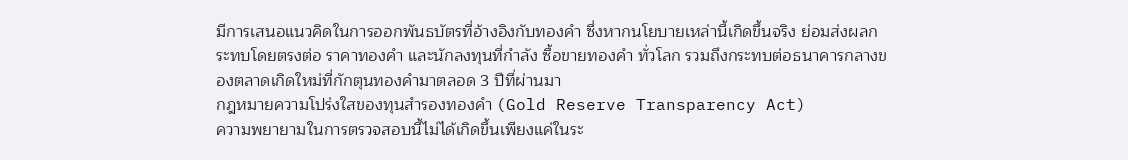มีการเสนอแนวคิดในการออกพันธบัตรที่อ้างอิงกับทองคำ ซึ่งหากนโยบายเหล่านี้เกิดขึ้นจริง ย่อมส่งผลกระทบโดยตรงต่อ ราคาทองคำ และนักลงทุนที่กำลัง ซื้อขายทองคำ ทั่วโลก รวมถึงกระทบต่อธนาคารกลางของตลาดเกิดใหม่ที่กักตุนทองคำมาตลอด 3 ปีที่ผ่านมา
กฎหมายความโปร่งใสของทุนสำรองทองคำ (Gold Reserve Transparency Act)
ความพยายามในการตรวจสอบนี้ไม่ได้เกิดขึ้นเพียงแค่ในระ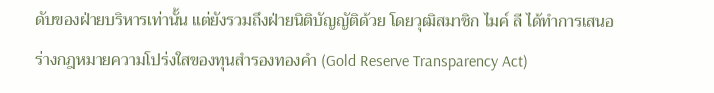ดับของฝ่ายบริหารเท่านั้น แต่ยังรวมถึงฝ่ายนิติบัญญัติด้วย โดยวุฒิสมาชิก ไมค์ ลี ได้ทำการเสนอร่างกฎหมายความโปร่งใสของทุนสำรองทองคำ (Gold Reserve Transparency Act)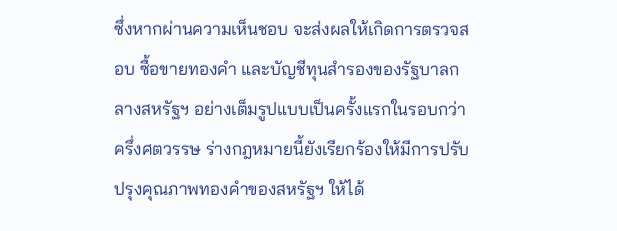ซึ่งหากผ่านความเห็นชอบ จะส่งผลให้เกิดการตรวจสอบ ซื้อขายทองคำ และบัญชีทุนสำรองของรัฐบาลกลางสหรัฐฯ อย่างเต็มรูปแบบเป็นครั้งแรกในรอบกว่าครึ่งศตวรรษ ร่างกฎหมายนี้ยังเรียกร้องให้มีการปรับปรุงคุณภาพทองคำของสหรัฐฯ ให้ได้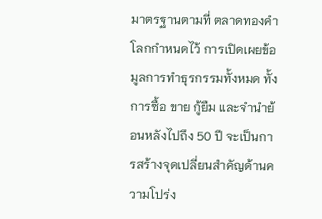มาตรฐานตามที่ ตลาดทองคำ โลกกำหนดไว้ การเปิดเผยข้อมูลการทำธุรกรรมทั้งหมด ทั้งการซื้อ ขาย กู้ยืม และจำนำย้อนหลังไปถึง 50 ปี จะเป็นการสร้างจุดเปลี่ยนสำคัญด้านความโปร่ง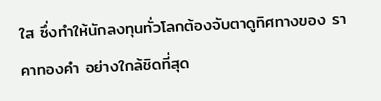ใส ซึ่งทำให้นักลงทุนทั่วโลกต้องจับตาดูทิศทางของ ราคาทองคำ อย่างใกล้ชิดที่สุด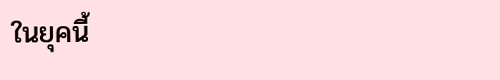ในยุคนี้